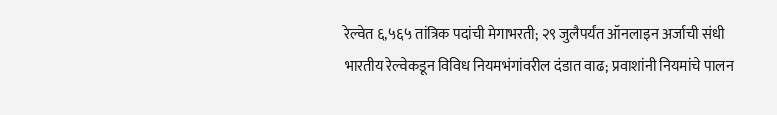रेल्वेत ६,५६५ तांत्रिक पदांची मेगाभरती; २९ जुलैपर्यंत ऑनलाइन अर्जाची संधी
भारतीय रेल्वेकडून विविध नियमभंगांवरील दंडात वाढ; प्रवाशांनी नियमांचे पालन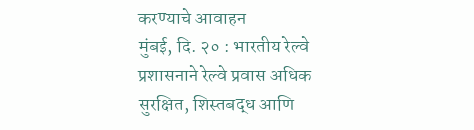करण्याचे आवाहन
मुंबई, दि. २० : भारतीय रेल्वे प्रशासनाने रेल्वे प्रवास अधिक सुरक्षित, शिस्तबद्ध आणि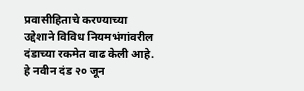प्रवासीहिताचे करण्याच्या उद्देशाने विविध नियमभंगांवरील दंडाच्या रकमेत वाढ केली आहे. हे नवीन दंड २० जून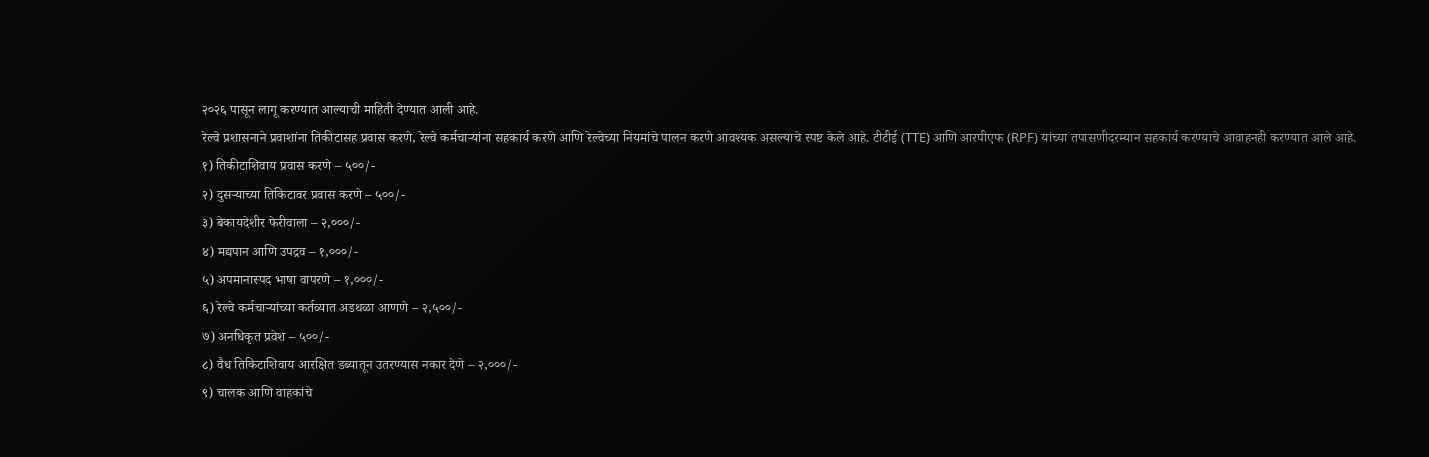२०२६ पासून लागू करण्यात आल्याची माहिती देण्यात आली आहे.
रेल्वे प्रशासनाने प्रवाशांना तिकीटासह प्रवास करणे, रेल्वे कर्मचाऱ्यांना सहकार्य करणे आणि रेल्वेच्या नियमांचे पालन करणे आवश्यक असल्याचे स्पष्ट केले आहे. टीटीई (TTE) आणि आरपीएफ (RPF) यांच्या तपासणीदरम्यान सहकार्य करण्याचे आवाहनही करण्यात आले आहे.
१) तिकीटाशिवाय प्रवास करणे – ५००/-
२) दुसऱ्याच्या तिकिटावर प्रवास करणे – ५००/-
३) बेकायदेशीर फेरीवाला – २,०००/-
४) मद्यपान आणि उपद्रव – १,०००/-
५) अपमानास्पद भाषा वापरणे – १,०००/-
६) रेल्वे कर्मचाऱ्यांच्या कर्तव्यात अडथळा आणणे – २,५००/-
७) अनधिकृत प्रवेश – ५००/-
८) वैध तिकिटाशिवाय आरक्षित डब्यातून उतरण्यास नकार देणे – २,०००/-
९) चालक आणि वाहकांचे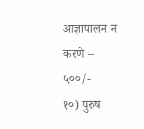आज्ञापालन न करणे – ५००/-
१०) पुरुष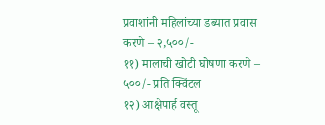प्रवाशांनी महिलांच्या डब्यात प्रवास करणे – २,५००/-
११) मालाची खोटी घोषणा करणे – ५००/- प्रति क्विंटल
१२) आक्षेपार्ह वस्तू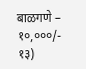बाळगणे – १०,०००/-
१३)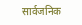सार्वजनिक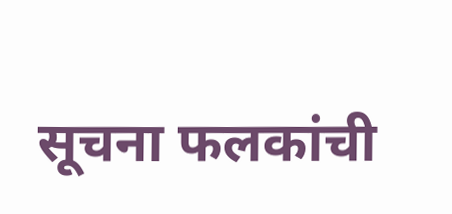सूचना फलकांची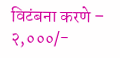विटंबना करणे – २,०००/-